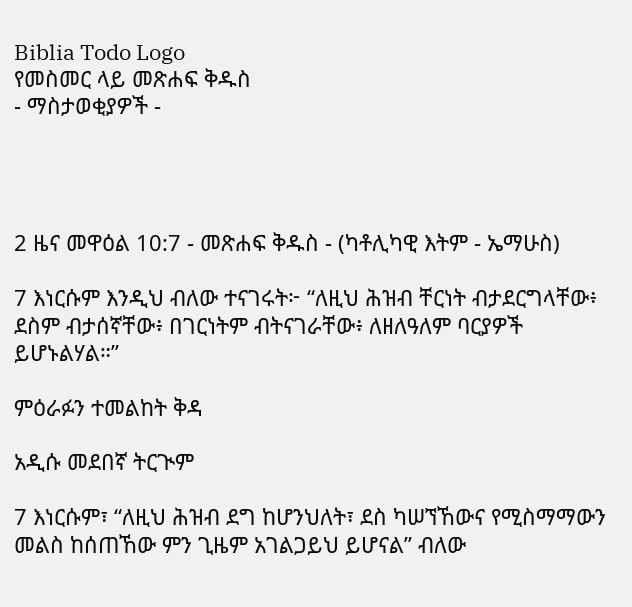Biblia Todo Logo
የመስመር ላይ መጽሐፍ ቅዱስ
- ማስታወቂያዎች -




2 ዜና መዋዕል 10:7 - መጽሐፍ ቅዱስ - (ካቶሊካዊ እትም - ኤማሁስ)

7 እነርሱም እንዲህ ብለው ተናገሩት፦ “ለዚህ ሕዝብ ቸርነት ብታደርግላቸው፥ ደስም ብታሰኛቸው፥ በገርነትም ብትናገራቸው፥ ለዘለዓለም ባርያዎች ይሆኑልሃል።”

ምዕራፉን ተመልከት ቅዳ

አዲሱ መደበኛ ትርጒም

7 እነርሱም፣ “ለዚህ ሕዝብ ደግ ከሆንህለት፣ ደስ ካሠኘኸውና የሚስማማውን መልስ ከሰጠኸው ምን ጊዜም አገልጋይህ ይሆናል” ብለው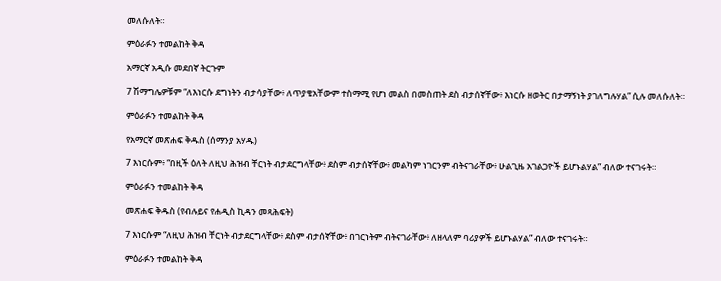መለሱለት።

ምዕራፉን ተመልከት ቅዳ

አማርኛ አዲሱ መደበኛ ትርጉም

7 ሽማግሌዎቹም “ለእነርሱ ደግነትን ብታሳያቸው፥ ለጥያቄአቸውም ተስማሚ የሆነ መልስ በመስጠት ደስ ብታሰኛቸው፥ እነርሱ ዘወትር በታማኝነት ያገለግሉሃል” ሲሉ መለሱለት።

ምዕራፉን ተመልከት ቅዳ

የአማርኛ መጽሐፍ ቅዱስ (ሰማንያ አሃዱ)

7 እነርሱም፥ “በዚች ዕለት ለዚህ ሕዝብ ቸርነት ብታደርግላቸው፥ ደስም ብታሰኛቸው፥ መልካም ነገርንም ብትናገራቸው፥ ሁልጊዜ አገልጋዮች ይሆኑልሃል” ብለው ተናገሩት።

ምዕራፉን ተመልከት ቅዳ

መጽሐፍ ቅዱስ (የብሉይና የሐዲስ ኪዳን መጻሕፍት)

7 እነርሱም “ለዚህ ሕዝብ ቸርነት ብታደርግላቸው፥ ደስም ብታሰኛቸው፥ በገርነትም ብትናገራቸው፥ ለዘላለም ባሪያዎች ይሆኑልሃል” ብለው ተናገሩት።

ምዕራፉን ተመልከት ቅዳ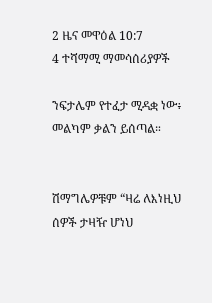2 ዜና መዋዕል 10:7
4 ተሻማሚ ማመሳሰሪያዎች

ንፍታሌም የተፈታ ሚዳቋ ነው፥ መልካም ቃልን ይሰጣል።


ሽማግሌዎቹም “ዛሬ ለእነዚህ ሰዎች ታዛዥ ሆነህ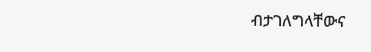ብታገለግላቸውና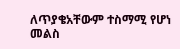ለጥያቄአቸውም ተስማሚ የሆነ መልስ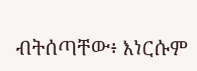ብትሰጣቸው፥ እነርሱም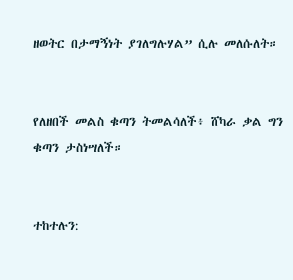ዘወትር በታማኝነት ያገለግሉሃል” ሲሉ መለሱለት።


የለዘበች መልስ ቁጣን ትመልሳለች፥ ሸካራ ቃል ግን ቁጣን ታስነሣለች።


ተከተሉን: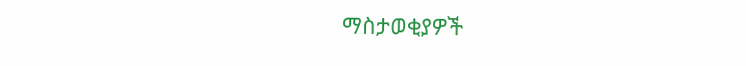ማስታወቂያዎች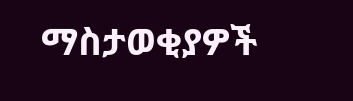ማስታወቂያዎች